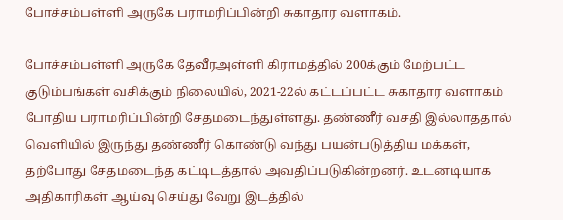போச்சம்பள்ளி அருகே பராமரிப்பின்றி சுகாதார வளாகம்.

போச்சம்பள்ளி அருகே தேவீரஅள்ளி கிராமத்தில் 200க்கும் மேற்பட்ட குடும்பங்கள் வசிக்கும் நிலையில், 2021-22ல் கட்டப்பட்ட சுகாதார வளாகம் போதிய பராமரிப்பின்றி சேதமடைந்துள்ளது. தண்ணீர் வசதி இல்லாததால் வெளியில் இருந்து தண்ணீர் கொண்டு வந்து பயன்படுத்திய மக்கள், தற்போது சேதமடைந்த கட்டிடத்தால் அவதிப்படுகின்றனர். உடனடியாக அதிகாரிகள் ஆய்வு செய்து வேறு இடத்தில்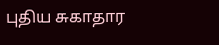புதிய சுகாதார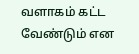வளாகம் கட்ட வேண்டும் என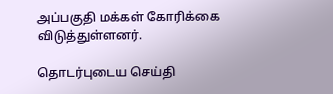அப்பகுதி மக்கள் கோரிக்கை விடுத்துள்ளனர்.

தொடர்புடைய செய்தி